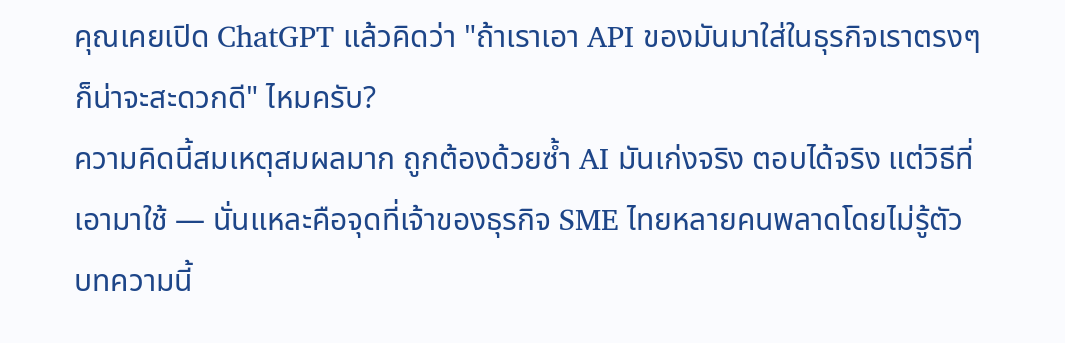คุณเคยเปิด ChatGPT แล้วคิดว่า "ถ้าเราเอา API ของมันมาใส่ในธุรกิจเราตรงๆ ก็น่าจะสะดวกดี" ไหมครับ?
ความคิดนี้สมเหตุสมผลมาก ถูกต้องด้วยซ้ำ AI มันเก่งจริง ตอบได้จริง แต่วิธีที่เอามาใช้ — นั่นแหละคือจุดที่เจ้าของธุรกิจ SME ไทยหลายคนพลาดโดยไม่รู้ตัว
บทความนี้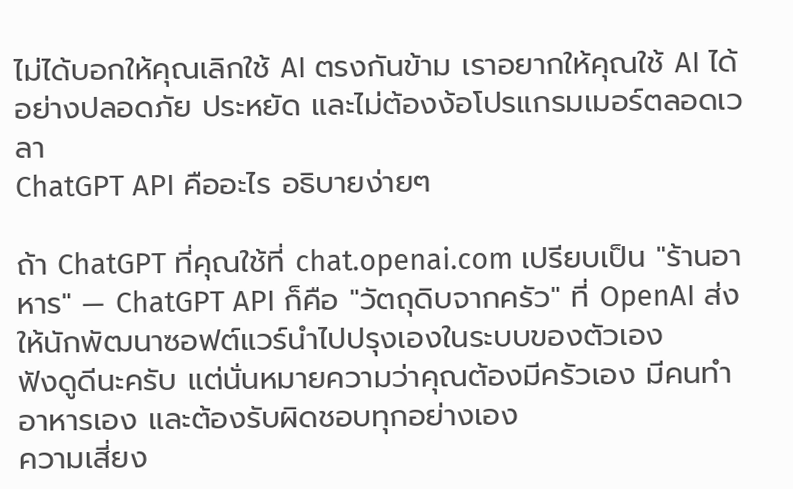ไม่ได้บอกให้คุณเลิกใช้ AI ตรงกันข้าม เราอยากให้คุณใช้ AI ได้อย่างปลอดภัย ประหยัด และไม่ต้องง้อโปรแกรมเมอร์ตลอดเวลา
ChatGPT API คืออะไร อธิบายง่ายๆ

ถ้า ChatGPT ที่คุณใช้ที่ chat.openai.com เปรียบเป็น "ร้านอาหาร" — ChatGPT API ก็คือ "วัตถุดิบจากครัว" ที่ OpenAI ส่งให้นักพัฒนาซอฟต์แวร์นำไปปรุงเองในระบบของตัวเอง
ฟังดูดีนะครับ แต่นั่นหมายความว่าคุณต้องมีครัวเอง มีคนทำอาหารเอง และต้องรับผิดชอบทุกอย่างเอง
ความเสี่ยง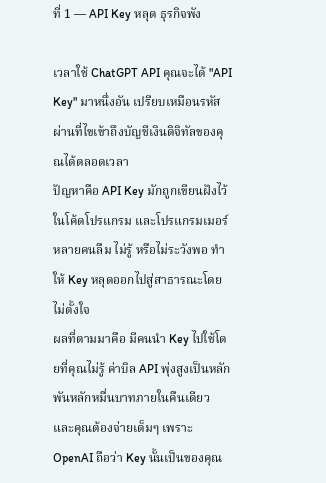ที่ 1 — API Key หลุด ธุรกิจพัง

เวลาใช้ ChatGPT API คุณจะได้ "API Key" มาหนึ่งอัน เปรียบเหมือนรหัสผ่านที่ไขเข้าถึงบัญชีเงินดิจิทัลของคุณได้ตลอดเวลา
ปัญหาคือ API Key มักถูกเขียนฝังไว้ในโค้ดโปรแกรม และโปรแกรมเมอร์หลายคนลืม ไม่รู้ หรือไม่ระวังพอ ทำให้ Key หลุดออกไปสู่สาธารณะโดยไม่ตั้งใจ
ผลที่ตามมาคือ มีคนนำ Key ไปใช้โดยที่คุณไม่รู้ ค่าบิล API พุ่งสูงเป็นหลักพันหลักหมื่นบาทภายในคืนเดียว และคุณต้องจ่ายเต็มๆ เพราะ OpenAI ถือว่า Key นั้นเป็นของคุณ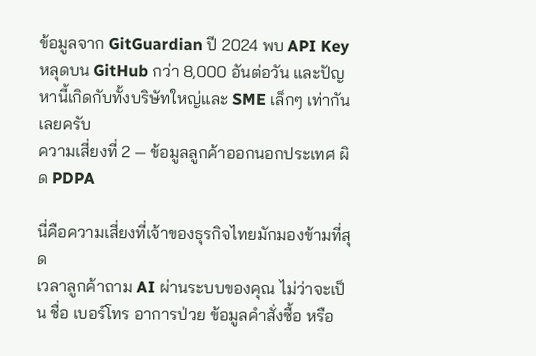ข้อมูลจาก GitGuardian ปี 2024 พบ API Key หลุดบน GitHub กว่า 8,000 อันต่อวัน และปัญหานี้เกิดกับทั้งบริษัทใหญ่และ SME เล็กๆ เท่ากันเลยครับ
ความเสี่ยงที่ 2 — ข้อมูลลูกค้าออกนอกประเทศ ผิด PDPA

นี่คือความเสี่ยงที่เจ้าของธุรกิจไทยมักมองข้ามที่สุด
เวลาลูกค้าถาม AI ผ่านระบบของคุณ ไม่ว่าจะเป็น ชื่อ เบอร์โทร อาการป่วย ข้อมูลคำสั่งซื้อ หรือ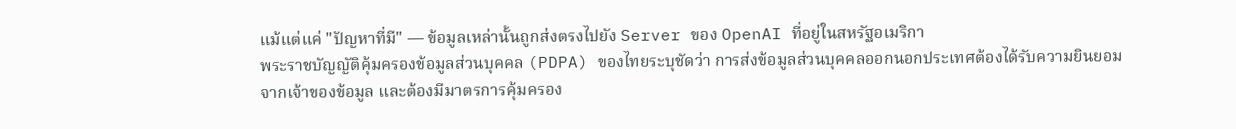แม้แต่แค่ "ปัญหาที่มี" — ข้อมูลเหล่านั้นถูกส่งตรงไปยัง Server ของ OpenAI ที่อยู่ในสหรัฐอเมริกา
พระราชบัญญัติคุ้มครองข้อมูลส่วนบุคคล (PDPA) ของไทยระบุชัดว่า การส่งข้อมูลส่วนบุคคลออกนอกประเทศต้องได้รับความยินยอมจากเจ้าของข้อมูล และต้องมีมาตรการคุ้มครอง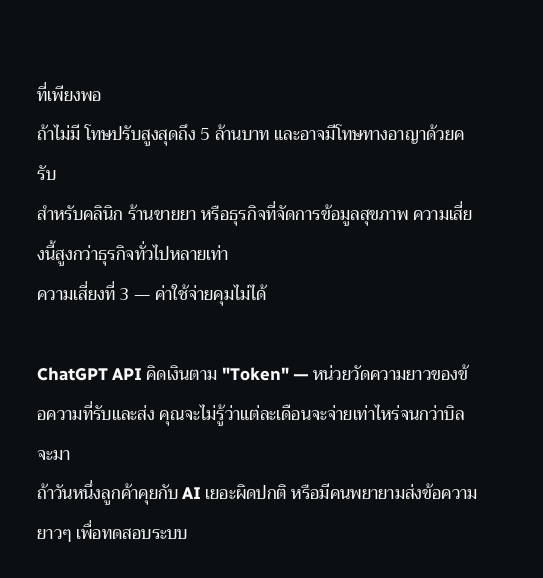ที่เพียงพอ
ถ้าไม่มี โทษปรับสูงสุดถึง 5 ล้านบาท และอาจมีโทษทางอาญาด้วยครับ
สำหรับคลินิก ร้านขายยา หรือธุรกิจที่จัดการข้อมูลสุขภาพ ความเสี่ยงนี้สูงกว่าธุรกิจทั่วไปหลายเท่า
ความเสี่ยงที่ 3 — ค่าใช้จ่ายคุมไม่ได้

ChatGPT API คิดเงินตาม "Token" — หน่วยวัดความยาวของข้อความที่รับและส่ง คุณจะไม่รู้ว่าแต่ละเดือนจะจ่ายเท่าไหร่จนกว่าบิลจะมา
ถ้าวันหนึ่งลูกค้าคุยกับ AI เยอะผิดปกติ หรือมีคนพยายามส่งข้อความยาวๆ เพื่อทดสอบระบบ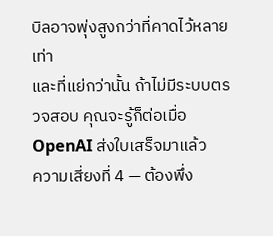บิลอาจพุ่งสูงกว่าที่คาดไว้หลายเท่า
และที่แย่กว่านั้น ถ้าไม่มีระบบตรวจสอบ คุณจะรู้ก็ต่อเมื่อ OpenAI ส่งใบเสร็จมาแล้ว
ความเสี่ยงที่ 4 — ต้องพึ่ง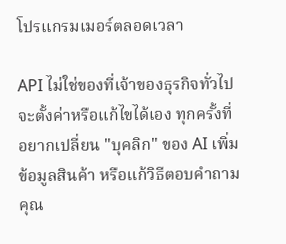โปรแกรมเมอร์ตลอดเวลา

API ไม่ใช่ของที่เจ้าของธุรกิจทั่วไปจะตั้งค่าหรือแก้ไขได้เอง ทุกครั้งที่อยากเปลี่ยน "บุคลิก" ของ AI เพิ่มข้อมูลสินค้า หรือแก้วิธีตอบคำถาม คุณ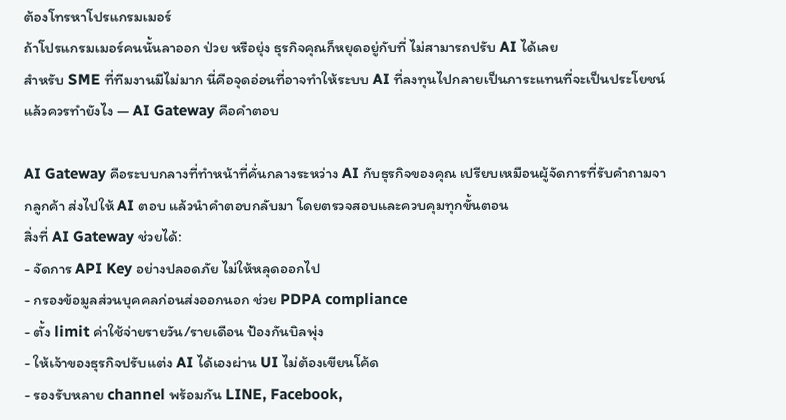ต้องโทรหาโปรแกรมเมอร์
ถ้าโปรแกรมเมอร์คนนั้นลาออก ป่วย หรือยุ่ง ธุรกิจคุณก็หยุดอยู่กับที่ ไม่สามารถปรับ AI ได้เลย
สำหรับ SME ที่ทีมงานมีไม่มาก นี่คือจุดอ่อนที่อาจทำให้ระบบ AI ที่ลงทุนไปกลายเป็นภาระแทนที่จะเป็นประโยชน์
แล้วควรทำยังไง — AI Gateway คือคำตอบ

AI Gateway คือระบบกลางที่ทำหน้าที่คั่นกลางระหว่าง AI กับธุรกิจของคุณ เปรียบเหมือนผู้จัดการที่รับคำถามจากลูกค้า ส่งไปให้ AI ตอบ แล้วนำคำตอบกลับมา โดยตรวจสอบและควบคุมทุกขั้นตอน
สิ่งที่ AI Gateway ช่วยได้:
- จัดการ API Key อย่างปลอดภัย ไม่ให้หลุดออกไป
- กรองข้อมูลส่วนบุคคลก่อนส่งออกนอก ช่วย PDPA compliance
- ตั้ง limit ค่าใช้จ่ายรายวัน/รายเดือน ป้องกันบิลพุ่ง
- ให้เจ้าของธุรกิจปรับแต่ง AI ได้เองผ่าน UI ไม่ต้องเขียนโค้ด
- รองรับหลาย channel พร้อมกัน LINE, Facebook,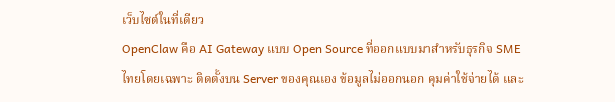เว็บไซต์ในที่เดียว
OpenClaw คือ AI Gateway แบบ Open Source ที่ออกแบบมาสำหรับธุรกิจ SME ไทยโดยเฉพาะ ติดตั้งบน Server ของคุณเอง ข้อมูลไม่ออกนอก คุมค่าใช้จ่ายได้ และ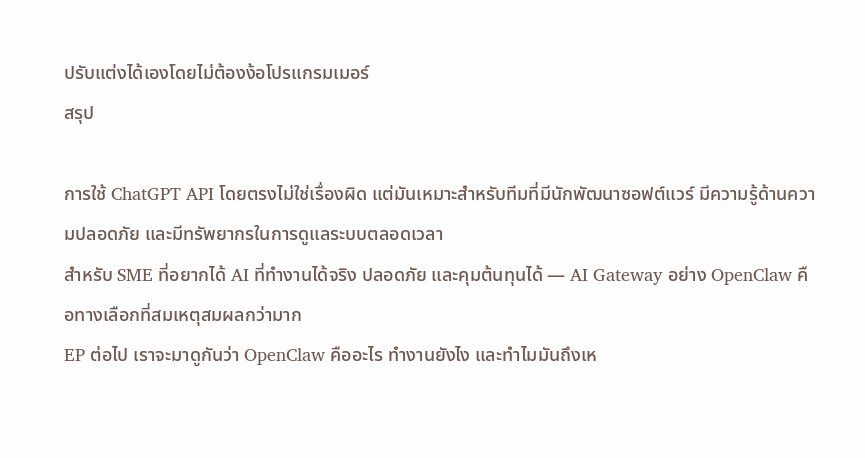ปรับแต่งได้เองโดยไม่ต้องง้อโปรแกรมเมอร์
สรุป

การใช้ ChatGPT API โดยตรงไม่ใช่เรื่องผิด แต่มันเหมาะสำหรับทีมที่มีนักพัฒนาซอฟต์แวร์ มีความรู้ด้านความปลอดภัย และมีทรัพยากรในการดูแลระบบตลอดเวลา
สำหรับ SME ที่อยากได้ AI ที่ทำงานได้จริง ปลอดภัย และคุมต้นทุนได้ — AI Gateway อย่าง OpenClaw คือทางเลือกที่สมเหตุสมผลกว่ามาก
EP ต่อไป เราจะมาดูกันว่า OpenClaw คืออะไร ทำงานยังไง และทำไมมันถึงเห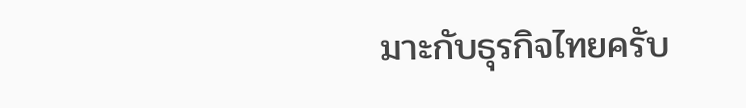มาะกับธุรกิจไทยครับ